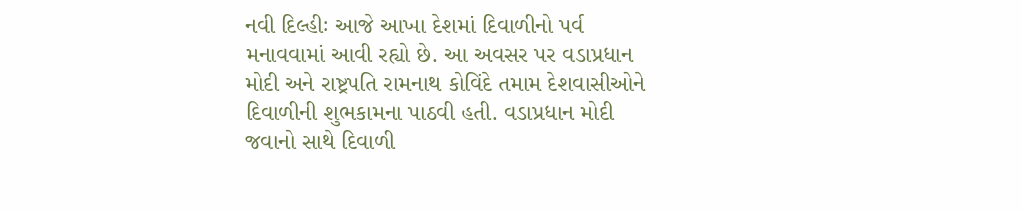નવી દિલ્હીઃ આજે આખા દેશમાં દિવાળીનો પર્વ મનાવવામાં આવી રહ્યો છે. આ અવસર પર વડાપ્રધાન મોદી અને રાષ્ટ્રપતિ રામનાથ કોવિંદે તમામ દેશવાસીઓને દિવાળીની શુભકામના પાઠવી હતી. વડાપ્રધાન મોદી જવાનો સાથે દિવાળી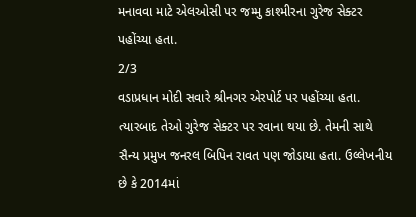મનાવવા માટે એલઓસી પર જમ્મુ કાશ્મીરના ગુરેજ સેક્ટર પહોંચ્યા હતા.
2/3
વડાપ્રધાન મોદી સવારે શ્રીનગર એરપોર્ટ પર પહોંચ્યા હતા. ત્યારબાદ તેઓ ગુરેજ સેક્ટર પર રવાના થયા છે. તેમની સાથે સૈન્ય પ્રમુખ જનરલ બિપિન રાવત પણ જોડાયા હતા. ઉલ્લેખનીય છે કે 2014માં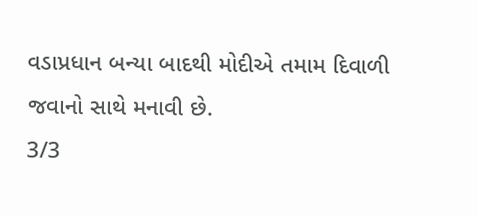વડાપ્રધાન બન્યા બાદથી મોદીએ તમામ દિવાળી જવાનો સાથે મનાવી છે.
3/3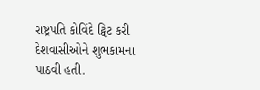રાષ્ટ્રપતિ કોવિંદે ટ્વિટ કરી દેશવાસીઓને શુભકામના પાઠવી હતી.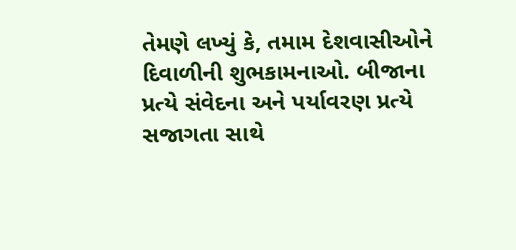તેમણે લખ્યું કે, તમામ દેશવાસીઓને દિવાળીની શુભકામનાઓ. બીજાના પ્રત્યે સંવેદના અને પર્યાવરણ પ્રત્યે સજાગતા સાથે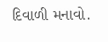દિવાળી મનાવો.